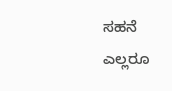ಸಹನೆ
ಎಲ್ಲರೂ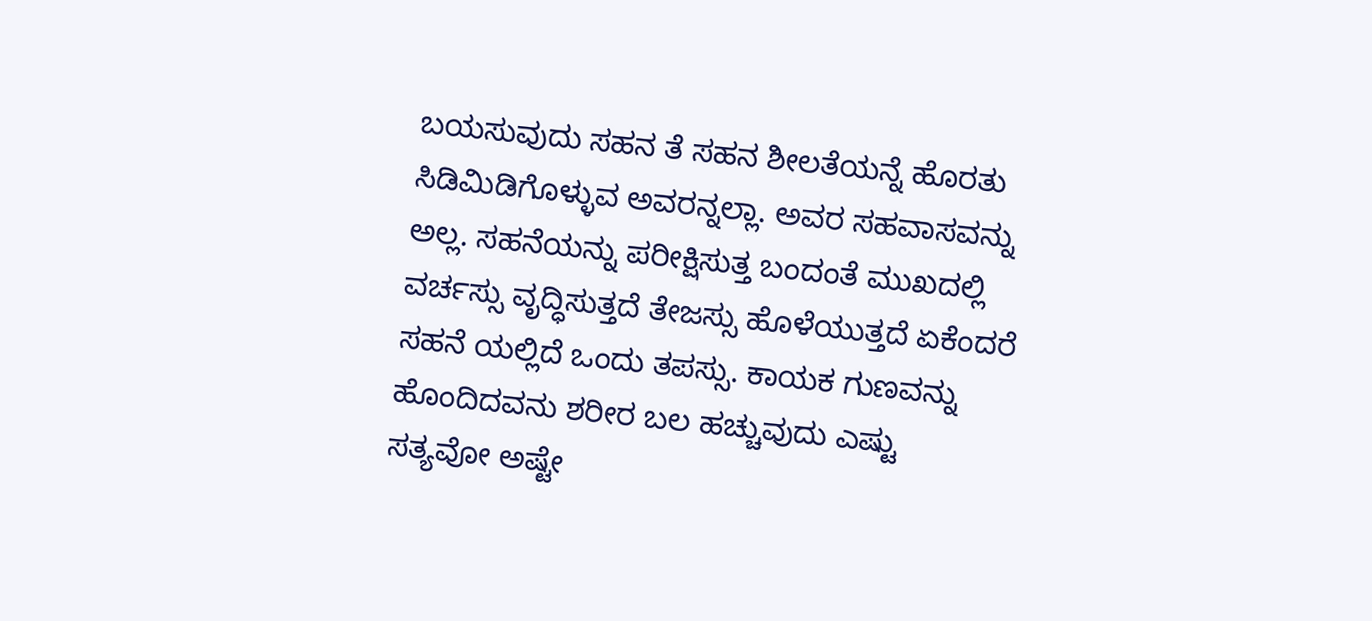ಬಯಸುವುದು ಸಹನ ತೆ ಸಹನ ಶೀಲತೆಯನ್ನೆ ಹೊರತು ಸಿಡಿಮಿಡಿಗೊಳ್ಳುವ ಅವರನ್ನಲ್ಲಾ. ಅವರ ಸಹವಾಸವನ್ನು ಅಲ್ಲ. ಸಹನೆಯನ್ನು ಪರೀಕ್ಷಿಸುತ್ತ ಬಂದಂತೆ ಮುಖದಲ್ಲಿ ವರ್ಚಸ್ಸು ವೃದ್ಧಿಸುತ್ತದೆ ತೇಜಸ್ಸು ಹೊಳೆಯುತ್ತದೆ ಏಕೆಂದರೆ ಸಹನೆ ಯಲ್ಲಿದೆ ಒಂದು ತಪಸ್ಸು. ಕಾಯಕ ಗುಣವನ್ನು ಹೊಂದಿದವನು ಶರೀರ ಬಲ ಹಚ್ಚುವುದು ಎಷ್ಟು ಸತ್ಯವೋ ಅಷ್ಟೇ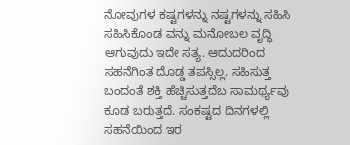ನೋವುಗಳ ಕಷ್ಟಗಳನ್ನು ನಷ್ಟಗಳನ್ನು ಸಹಿಸಿ ಸಹಿಸಿಕೊಂಡ ವನ್ನು ಮನೋಬಲ ವೃದ್ಧಿ ಆಗುವುದು ಇದೇ ಸತ್ಯ. ಆದುದರಿಂದ ಸಹನೆಗಿಂತ ದೊಡ್ಡ ತಪಸ್ಸಿಲ್ಲ. ಸಹಿಸುತ್ತ ಬಂದಂತೆ ಶಕ್ತಿ ಹೆಚ್ಚಿಸುತ್ತದೆಬ ಸಾಮರ್ಥ್ಯವು ಕೂಡ ಬರುತ್ತದೆ. ಸಂಕಷ್ಟದ ದಿನಗಳಲ್ಲಿ ಸಹನೆಯಿಂದ ಇರ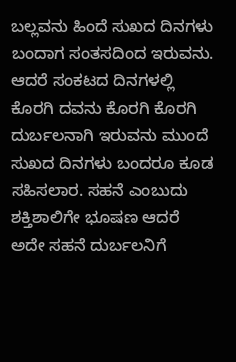ಬಲ್ಲವನು ಹಿಂದೆ ಸುಖದ ದಿನಗಳು ಬಂದಾಗ ಸಂತಸದಿಂದ ಇರುವನು. ಆದರೆ ಸಂಕಟದ ದಿನಗಳಲ್ಲಿ ಕೊರಗಿ ದವನು ಕೊರಗಿ ಕೊರಗಿ ದುರ್ಬಲನಾಗಿ ಇರುವನು ಮುಂದೆ ಸುಖದ ದಿನಗಳು ಬಂದರೂ ಕೂಡ ಸಹಿಸಲಾರ. ಸಹನೆ ಎಂಬುದು ಶಕ್ತಿಶಾಲಿಗೇ ಭೂಷಣ ಆದರೆ ಅದೇ ಸಹನೆ ದುರ್ಬಲನಿಗೆ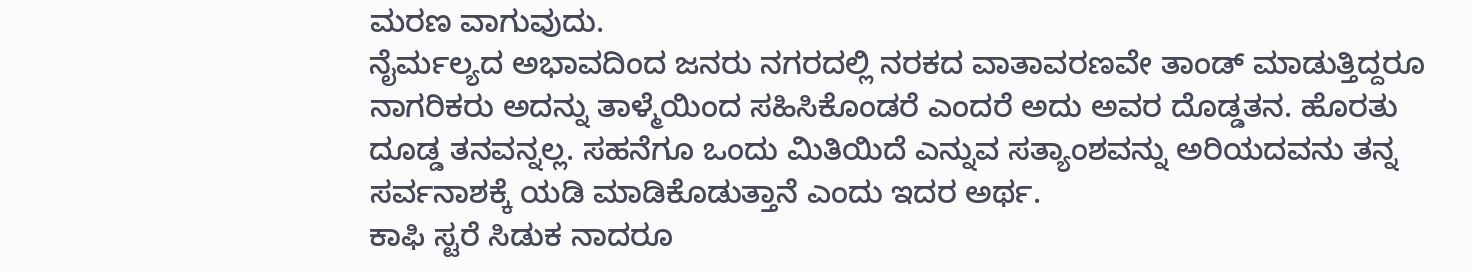ಮರಣ ವಾಗುವುದು.
ನೈರ್ಮಲ್ಯದ ಅಭಾವದಿಂದ ಜನರು ನಗರದಲ್ಲಿ ನರಕದ ವಾತಾವರಣವೇ ತಾಂಡ್ ಮಾಡುತ್ತಿದ್ದರೂ ನಾಗರಿಕರು ಅದನ್ನು ತಾಳ್ಮೆಯಿಂದ ಸಹಿಸಿಕೊಂಡರೆ ಎಂದರೆ ಅದು ಅವರ ದೊಡ್ಡತನ. ಹೊರತು ದೂಡ್ಡ ತನವನ್ನಲ್ಲ. ಸಹನೆಗೂ ಒಂದು ಮಿತಿಯಿದೆ ಎನ್ನುವ ಸತ್ಯಾಂಶವನ್ನು ಅರಿಯದವನು ತನ್ನ ಸರ್ವನಾಶಕ್ಕೆ ಯಡಿ ಮಾಡಿಕೊಡುತ್ತಾನೆ ಎಂದು ಇದರ ಅರ್ಥ.
ಕಾಫಿ ಸ್ಟರೆ ಸಿಡುಕ ನಾದರೂ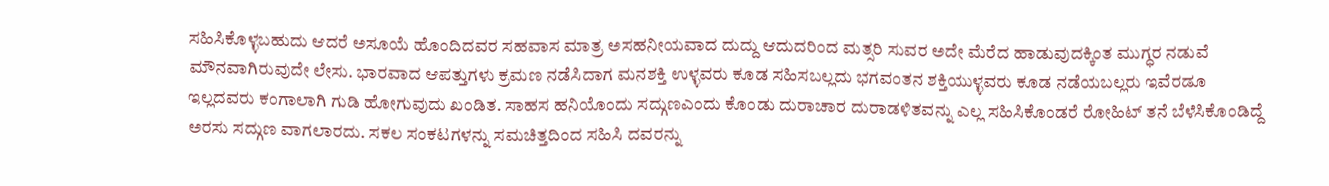ಸಹಿಸಿಕೊಳ್ಳಬಹುದು ಆದರೆ ಅಸೂಯೆ ಹೊಂದಿದವರ ಸಹವಾಸ ಮಾತ್ರ ಅಸಹನೀಯವಾದ ದುದ್ದು ಆದುದರಿಂದ ಮತ್ಸರಿ ಸುವರ ಅದೇ ಮೆರೆದ ಹಾಡುವುದಕ್ಕಿಂತ ಮುಗ್ಧರ ನಡುವೆ ಮೌನವಾಗಿರುವುದೇ ಲೇಸು. ಭಾರವಾದ ಆಪತ್ತುಗಳು ಕ್ರಮಣ ನಡೆಸಿದಾಗ ಮನಶಕ್ತಿ ಉಳ್ಳವರು ಕೂಡ ಸಹಿಸಬಲ್ಲದು ಭಗವಂತನ ಶಕ್ತಿಯುಳ್ಳವರು ಕೂಡ ನಡೆಯಬಲ್ಲರು ಇವೆರಡೂ ಇಲ್ಲದವರು ಕಂಗಾಲಾಗಿ ಗುಡಿ ಹೋಗುವುದು ಖಂಡಿತ. ಸಾಹಸ ಹನಿಯೊಂದು ಸದ್ಗುಣಎಂದು ಕೊಂಡು ದುರಾಚಾರ ದುರಾಡಳಿತವನ್ನು ಎಲ್ಲ ಸಹಿಸಿಕೊಂಡರೆ ರೋಹಿಟ್ ತನೆ ಬೆಳೆಸಿಕೊಂಡಿದ್ದೆ ಅರಸು ಸದ್ಗುಣ ವಾಗಲಾರದು. ಸಕಲ ಸಂಕಟಗಳನ್ನು ಸಮಚಿತ್ತದಿಂದ ಸಹಿಸಿ ದವರನ್ನು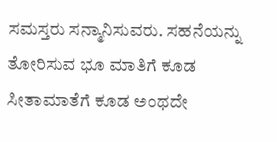ಸಮಸ್ತರು ಸನ್ಮಾನಿಸುವರು. ಸಹನೆಯನ್ನು ತೋರಿಸುವ ಭೂ ಮಾತಿಗೆ ಕೂಡ ಸೀತಾಮಾತೆಗೆ ಕೂಡ ಅಂಥದೇ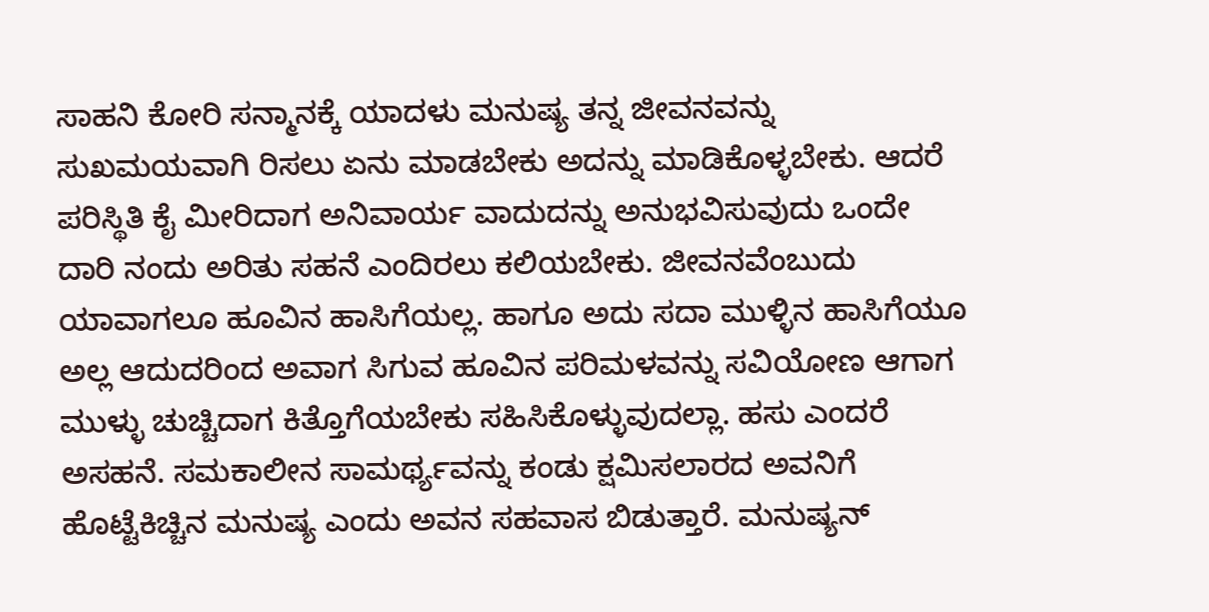ಸಾಹನಿ ಕೋರಿ ಸನ್ಮಾನಕ್ಕೆ ಯಾದಳು ಮನುಷ್ಯ ತನ್ನ ಜೀವನವನ್ನು ಸುಖಮಯವಾಗಿ ರಿಸಲು ಏನು ಮಾಡಬೇಕು ಅದನ್ನು ಮಾಡಿಕೊಳ್ಳಬೇಕು. ಆದರೆ ಪರಿಸ್ಥಿತಿ ಕೈ ಮೀರಿದಾಗ ಅನಿವಾರ್ಯ ವಾದುದನ್ನು ಅನುಭವಿಸುವುದು ಒಂದೇ ದಾರಿ ನಂದು ಅರಿತು ಸಹನೆ ಎಂದಿರಲು ಕಲಿಯಬೇಕು. ಜೀವನವೆಂಬುದು ಯಾವಾಗಲೂ ಹೂವಿನ ಹಾಸಿಗೆಯಲ್ಲ. ಹಾಗೂ ಅದು ಸದಾ ಮುಳ್ಳಿನ ಹಾಸಿಗೆಯೂ ಅಲ್ಲ ಆದುದರಿಂದ ಅವಾಗ ಸಿಗುವ ಹೂವಿನ ಪರಿಮಳವನ್ನು ಸವಿಯೋಣ ಆಗಾಗ ಮುಳ್ಳು ಚುಚ್ಚಿದಾಗ ಕಿತ್ತೊಗೆಯಬೇಕು ಸಹಿಸಿಕೊಳ್ಳುವುದಲ್ಲಾ. ಹಸು ಎಂದರೆ ಅಸಹನೆ. ಸಮಕಾಲೀನ ಸಾಮರ್ಥ್ಯವನ್ನು ಕಂಡು ಕ್ಷಮಿಸಲಾರದ ಅವನಿಗೆ ಹೊಟ್ಟೆಕಿಚ್ಚಿನ ಮನುಷ್ಯ ಎಂದು ಅವನ ಸಹವಾಸ ಬಿಡುತ್ತಾರೆ. ಮನುಷ್ಯನ್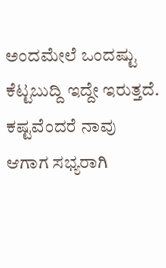ಅಂದಮೇಲೆ ಒಂದಷ್ಟು ಕೆಟ್ಟಬುದ್ದಿ ಇದ್ದೇ ಇರುತ್ತದೆ. ಕಷ್ಟವೆಂದರೆ ನಾವು ಆಗಾಗ ಸಭ್ಯರಾಗಿ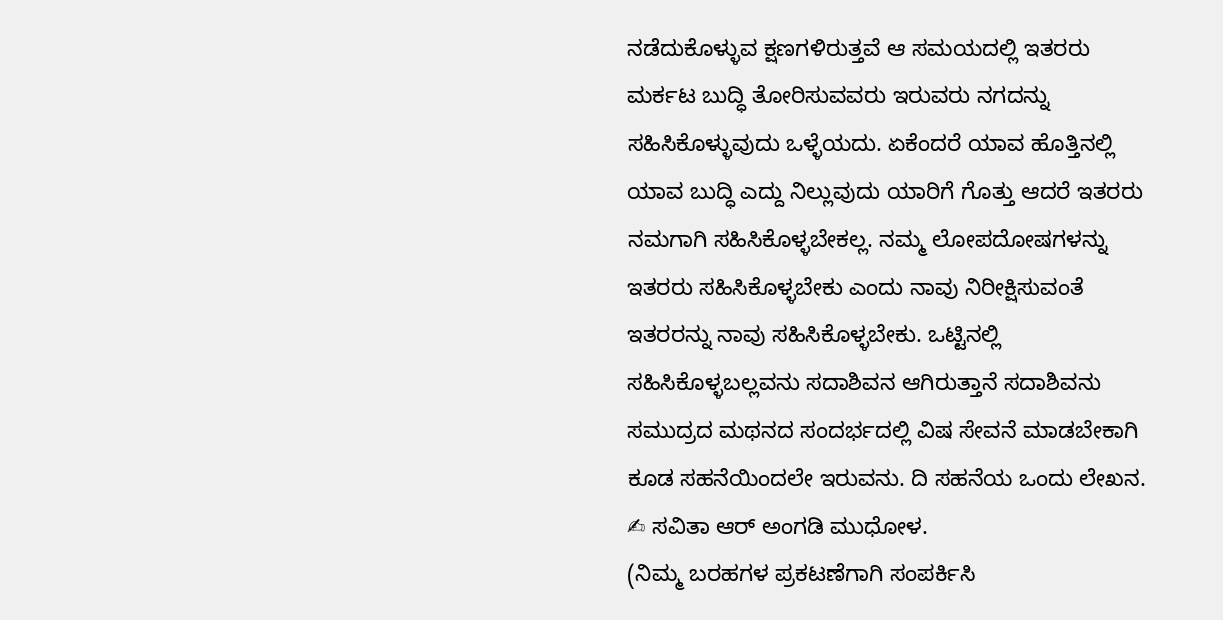ನಡೆದುಕೊಳ್ಳುವ ಕ್ಷಣಗಳಿರುತ್ತವೆ ಆ ಸಮಯದಲ್ಲಿ ಇತರರು ಮರ್ಕಟ ಬುದ್ಧಿ ತೋರಿಸುವವರು ಇರುವರು ನಗದನ್ನು ಸಹಿಸಿಕೊಳ್ಳುವುದು ಒಳ್ಳೆಯದು. ಏಕೆಂದರೆ ಯಾವ ಹೊತ್ತಿನಲ್ಲಿ ಯಾವ ಬುದ್ಧಿ ಎದ್ದು ನಿಲ್ಲುವುದು ಯಾರಿಗೆ ಗೊತ್ತು ಆದರೆ ಇತರರು ನಮಗಾಗಿ ಸಹಿಸಿಕೊಳ್ಳಬೇಕಲ್ಲ. ನಮ್ಮ ಲೋಪದೋಷಗಳನ್ನು ಇತರರು ಸಹಿಸಿಕೊಳ್ಳಬೇಕು ಎಂದು ನಾವು ನಿರೀಕ್ಷಿಸುವಂತೆ ಇತರರನ್ನು ನಾವು ಸಹಿಸಿಕೊಳ್ಳಬೇಕು. ಒಟ್ಟಿನಲ್ಲಿ ಸಹಿಸಿಕೊಳ್ಳಬಲ್ಲವನು ಸದಾಶಿವನ ಆಗಿರುತ್ತಾನೆ ಸದಾಶಿವನು ಸಮುದ್ರದ ಮಥನದ ಸಂದರ್ಭದಲ್ಲಿ ವಿಷ ಸೇವನೆ ಮಾಡಬೇಕಾಗಿ ಕೂಡ ಸಹನೆಯಿಂದಲೇ ಇರುವನು. ದಿ ಸಹನೆಯ ಒಂದು ಲೇಖನ.
✍ ಸವಿತಾ ಆರ್ ಅಂಗಡಿ ಮುಧೋಳ.
(ನಿಮ್ಮ ಬರಹಗಳ ಪ್ರಕಟಣೆಗಾಗಿ ಸಂಪರ್ಕಿಸಿ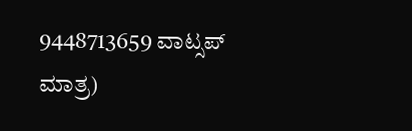9448713659 ವಾಟ್ಸಪ್ ಮಾತ್ರ)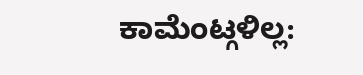ಕಾಮೆಂಟ್ಗಳಿಲ್ಲ: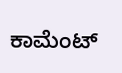ಕಾಮೆಂಟ್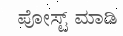ಪೋಸ್ಟ್ ಮಾಡಿ